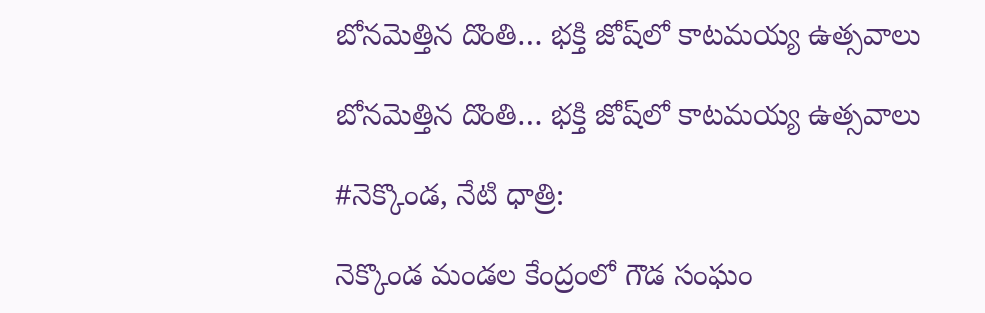బోనమెత్తిన దొంతి… భక్తి జోష్‌లో కాటమయ్య ఉత్సవాలు

బోనమెత్తిన దొంతి… భక్తి జోష్‌లో కాటమయ్య ఉత్సవాలు

#నెక్కొండ, నేటి ధాత్రి:

నెక్కొండ మండల కేంద్రంలో గౌడ సంఘం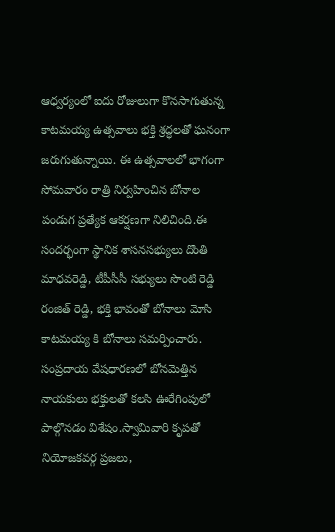ఆధ్వర్యంలో ఐదు రోజులుగా కొనసాగుతున్న కాటమయ్య ఉత్సవాలు భక్తి శ్రద్ధలతో ఘనంగా జరుగుతున్నాయి. ఈ ఉత్సవాలలో భాగంగా సోమవారం రాత్రి నిర్వహించిన బోనాల పండుగ ప్రత్యేక ఆకర్షణగా నిలిచింది.ఈ సందర్భంగా స్థానిక శాసనసభ్యులు దొంతి మాధవరెడ్డి, టీపీసీసీ సభ్యులు సొంటి రెడ్డి రంజిత్ రెడ్డి, భక్తి భావంతో బోనాలు మోసి కాటమయ్య కి బోనాలు సమర్పించారు. సంప్రదాయ వేషధారణలో బోనమెత్తిన నాయకులు భక్తులతో కలసి ఊరేగింపులో పాల్గొనడం విశేషం.స్వామివారి కృపతో నియోజకవర్గ ప్రజలు,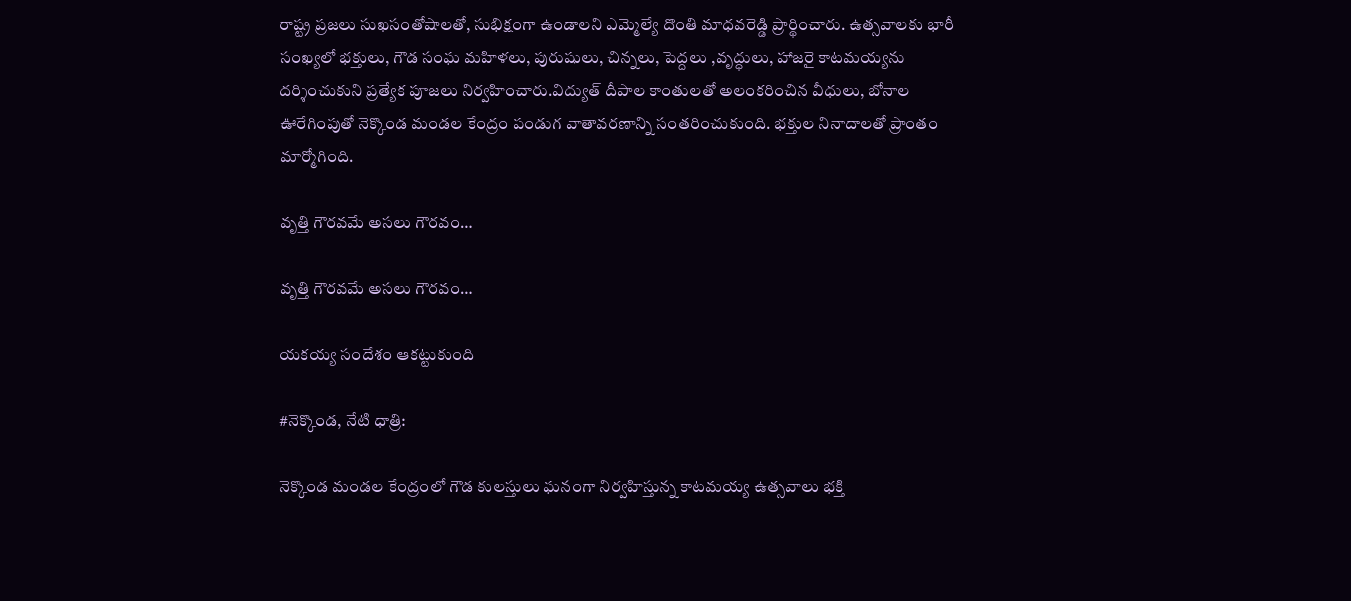రాష్ట్ర ప్రజలు సుఖసంతోషాలతో, సుభిక్షంగా ఉండాలని ఎమ్మెల్యే దొంతి మాధవరెడ్డి ప్రార్థించారు. ఉత్సవాలకు భారీ సంఖ్యలో భక్తులు, గౌడ సంఘ మహిళలు, పురుషులు, చిన్నలు, పెద్దలు ,వృద్ధులు, హాజరై కాటమయ్యను దర్శించుకుని ప్రత్యేక పూజలు నిర్వహించారు.విద్యుత్ దీపాల కాంతులతో అలంకరించిన వీధులు, బోనాల ఊరేగింపుతో నెక్కొండ మండల కేంద్రం పండుగ వాతావరణాన్ని సంతరించుకుంది. భక్తుల నినాదాలతో ప్రాంతం మార్మోగింది.

వృత్తి గౌరవమే అసలు గౌరవం…

వృత్తి గౌరవమే అసలు గౌరవం…

యకయ్య సందేశం ఆకట్టుకుంది

#నెక్కొండ, నేటి ధాత్రి:

నెక్కొండ మండల కేంద్రంలో గౌడ కులస్తులు ఘనంగా నిర్వహిస్తున్న కాటమయ్య ఉత్సవాలు భక్తి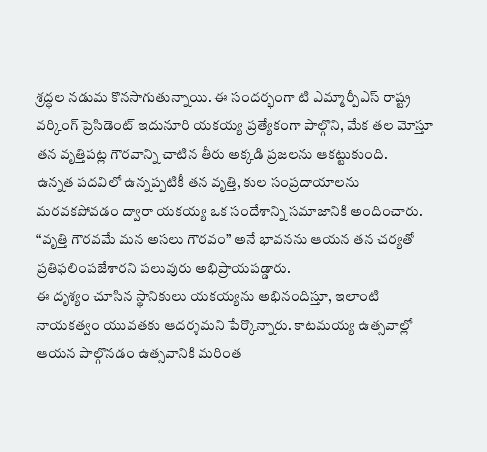శ్రద్ధల నడుమ కొనసాగుతున్నాయి. ఈ సందర్భంగా టి ఎమ్మార్పీఎస్ రాష్ట్ర వర్కింగ్ ప్రెసిడెంట్ ఇదునూరి యకయ్య ప్రత్యేకంగా పాల్గొని, మేక తల మోస్తూ తన వృత్తిపట్ల గౌరవాన్ని చాటిన తీరు అక్కడి ప్రజలను ఆకట్టుకుంది.
ఉన్నత పదవిలో ఉన్నప్పటికీ తన వృత్తి, కుల సంప్రదాయాలను మరవకపోవడం ద్వారా యకయ్య ఒక సందేశాన్ని సమాజానికి అందించారు. “వృత్తి గౌరవమే మన అసలు గౌరవం” అనే భావనను ఆయన తన చర్యతో ప్రతిఫలింపజేశారని పలువురు అభిప్రాయపడ్డారు.
ఈ దృశ్యం చూసిన స్థానికులు యకయ్యను అభినందిస్తూ, ఇలాంటి నాయకత్వం యువతకు ఆదర్శమని పేర్కొన్నారు. కాటమయ్య ఉత్సవాల్లో ఆయన పాల్గొనడం ఉత్సవానికి మరింత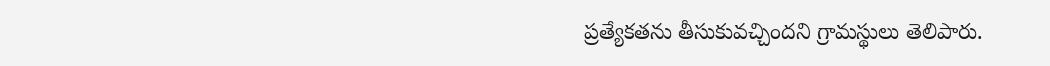ప్రత్యేకతను తీసుకువచ్చిందని గ్రామస్థులు తెలిపారు.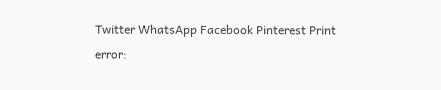Twitter WhatsApp Facebook Pinterest Print
error: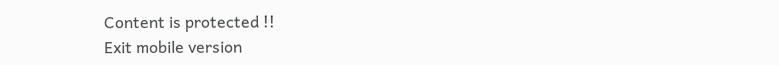Content is protected !!
Exit mobile version